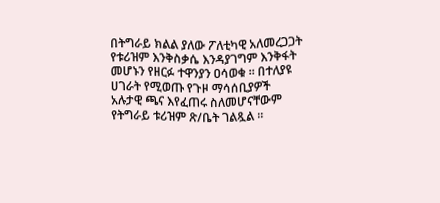በትግራይ ክልል ያለው ፖለቲካዊ አለመረጋጋት የቱሪዝም እንቅስቃሴ እንዳያገግም እንቅፋት መሆኑን የዘርፉ ተዋንያን ዐሳወቁ ። በተለያዩ ሀገራት የሚወጡ የጉዞ ማሳሰቢያዎች አሉታዊ ጫና እየፈጠሩ ስለመሆናቸውም የትግራይ ቱሪዝም ጽ/ቤት ገልጿል ።